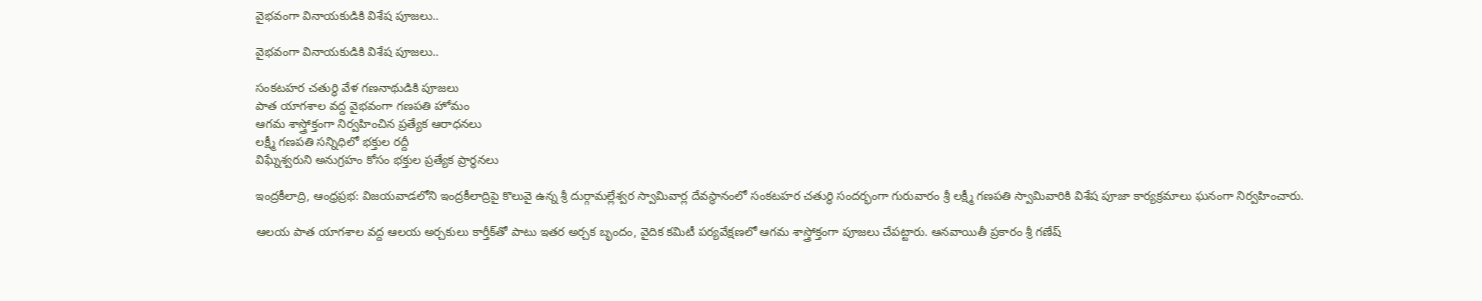వైభవంగా వినాయకుడికి విశేష పూజలు..

వైభవంగా వినాయకుడికి విశేష పూజలు..

సంకటహర చతుర్థి వేళ గణనాథుడికి పూజలు
పాత యాగశాల వద్ద వైభవంగా గణపతి హోమం
ఆగమ శాస్త్రోక్తంగా నిర్వహించిన ప్రత్యేక ఆరాధనలు
లక్ష్మీ గణపతి సన్నిధిలో భక్తుల రద్దీ
విఘ్నేశ్వరుని అనుగ్రహం కోసం భక్తుల ప్రత్యేక ప్రార్థనలు

ఇంద్రకీలాద్రి, ఆంధ్రప్రభ: విజయవాడలోని ఇంద్రకీలాద్రిపై కొలువై ఉన్న శ్రీ దుర్గామల్లేశ్వర స్వామివార్ల దేవస్థానంలో సంకటహర చతుర్థి సందర్భంగా గురువారం శ్రీ లక్ష్మీ గణపతి స్వామివారికి విశేష పూజా కార్యక్రమాలు ఘనంగా నిర్వహించారు.

ఆలయ పాత యాగశాల వద్ద ఆలయ అర్చకులు కార్తీక్‌తో పాటు ఇతర అర్చక బృందం, వైదిక కమిటీ పర్యవేక్షణలో ఆగమ శాస్త్రోక్తంగా పూజలు చేపట్టారు. ఆనవాయితీ ప్రకారం శ్రీ గణేష్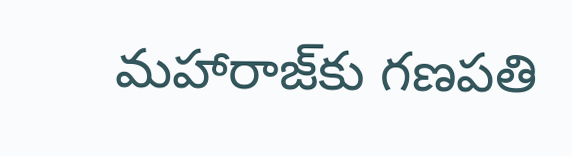మహారాజ్‌కు గణపతి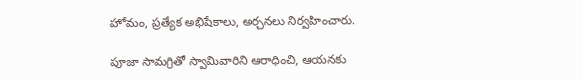హోమం, ప్రత్యేక అభిషేకాలు, అర్చనలు నిర్వహించారు.

పూజా సామగ్రితో స్వామివారిని ఆరాధించి, ఆయనకు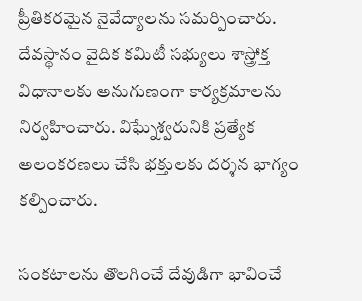ప్రీతికరమైన నైవేద్యాలను సమర్పించారు. దేవస్థానం వైదిక కమిటీ సభ్యులు శాస్త్రోక్త విధానాలకు అనుగుణంగా కార్యక్రమాలను నిర్వహించారు. విఘ్నేశ్వరునికి ప్రత్యేక అలంకరణలు చేసి భక్తులకు దర్శన భాగ్యం కల్పించారు.

సంకటాలను తొలగించే దేవుడిగా భావించే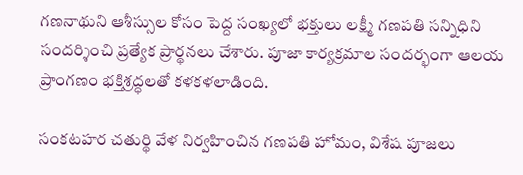గణనాథుని ఆశీస్సుల కోసం పెద్ద సంఖ్యలో భక్తులు లక్ష్మీ గణపతి సన్నిధిని సందర్శించి ప్రత్యేక ప్రార్థనలు చేశారు. పూజా కార్యక్రమాల సందర్భంగా ఆలయ ప్రాంగణం భక్తిశ్రద్ధలతో కళకళలాడింది.

సంకటహర చతుర్థి వేళ నిర్వహించిన గణపతి హోమం, విశేష పూజలు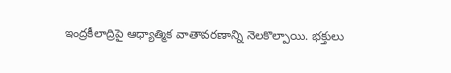ఇంద్రకీలాద్రిపై ఆధ్యాత్మిక వాతావరణాన్ని నెలకొల్పాయి. భక్తులు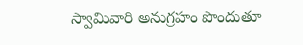స్వామివారి అనుగ్రహం పొందుతూ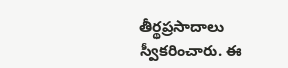తీర్థప్రసాదాలు స్వీకరించారు. ఈ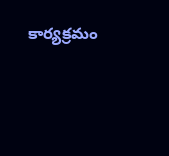కార్యక్రమం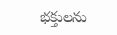భక్తులను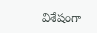విశేషంగా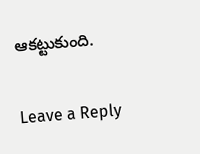ఆకట్టుకుంది.

Leave a Reply